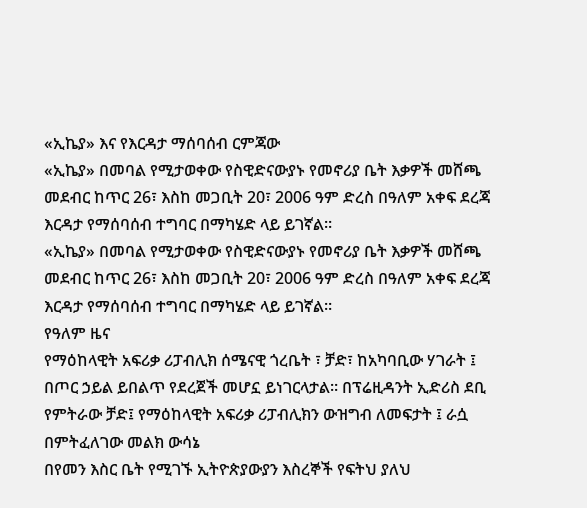«ኢኬያ» እና የእርዳታ ማሰባሰብ ርምጃው
«ኢኬያ» በመባል የሚታወቀው የስዊድናውያኑ የመኖሪያ ቤት እቃዎች መሸጫ መደብር ከጥር 26፣ እስከ መጋቢት 20፣ 2006 ዓም ድረስ በዓለም አቀፍ ደረጃ እርዳታ የማሰባሰብ ተግባር በማካሄድ ላይ ይገኛል።
«ኢኬያ» በመባል የሚታወቀው የስዊድናውያኑ የመኖሪያ ቤት እቃዎች መሸጫ መደብር ከጥር 26፣ እስከ መጋቢት 20፣ 2006 ዓም ድረስ በዓለም አቀፍ ደረጃ እርዳታ የማሰባሰብ ተግባር በማካሄድ ላይ ይገኛል።
የዓለም ዜና
የማዕከላዊት አፍሪቃ ሪፓብሊክ ሰሜናዊ ጎረቤት ፣ ቻድ፣ ከአካባቢው ሃገራት ፤ በጦር ኃይል ይበልጥ የደረጀች መሆኗ ይነገርላታል። በፕሬዚዳንት ኢድሪስ ደቢ የምትራው ቻድ፤ የማዕከላዊት አፍሪቃ ሪፓብሊክን ውዝግብ ለመፍታት ፤ ራሷ በምትፈለገው መልክ ውሳኔ
በየመን እስር ቤት የሚገኙ ኢትዮጵያውያን እስረኞች የፍትህ ያለህ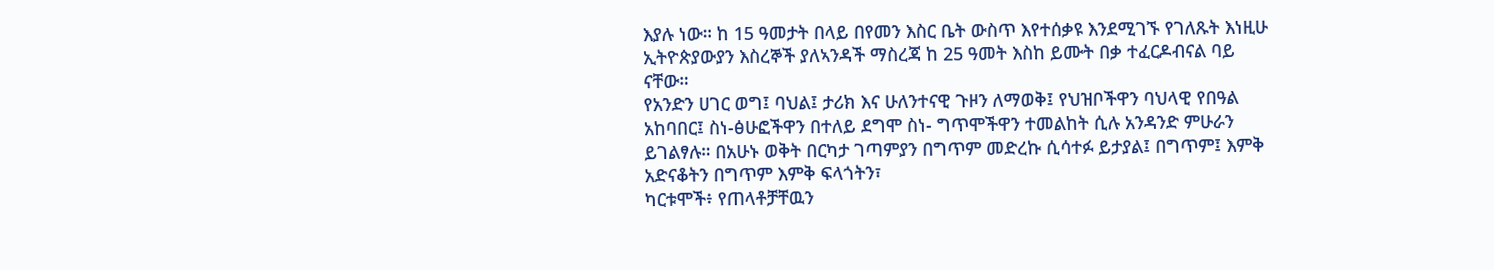እያሉ ነው። ከ 15 ዓመታት በላይ በየመን እስር ቤት ውስጥ እየተሰቃዩ እንደሚገኙ የገለጹት እነዚሁ ኢትዮጵያውያን እስረኞች ያለኣንዳች ማስረጃ ከ 25 ዓመት እስከ ይሙት በቃ ተፈርዶብናል ባይ ናቸው።
የአንድን ሀገር ወግ፤ ባህል፤ ታሪክ እና ሁለንተናዊ ጉዞን ለማወቅ፤ የህዝቦችዋን ባህላዊ የበዓል አከባበር፤ ስነ-ፅሁፎችዋን በተለይ ደግሞ ስነ- ግጥሞችዋን ተመልከት ሲሉ አንዳንድ ምሁራን ይገልፃሉ። በአሁኑ ወቅት በርካታ ገጣምያን በግጥም መድረኩ ሲሳተፉ ይታያል፤ በግጥም፤ እምቅ አድናቆትን በግጥም እምቅ ፍላጎትን፣
ካርቱሞች፥ የጠላቶቻቸዉን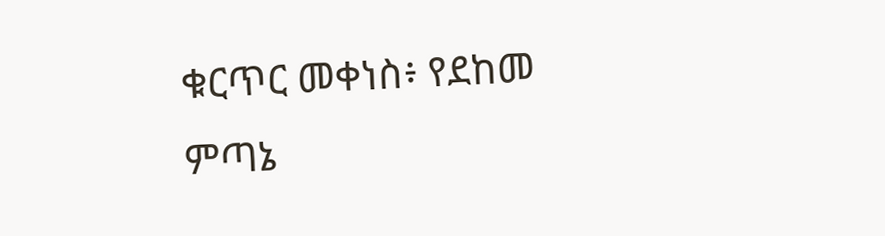ቁርጥር መቀነስ፥ የደከመ ምጣኔ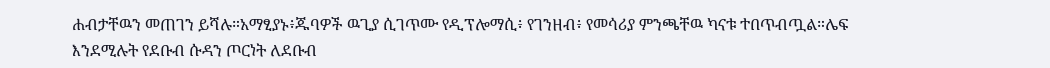ሐብታቸዉን መጠገን ይሻሉ።አማፂያኑ፥ጁባዎች ዉጊያ ሲገጥሙ የዲፕሎማሲ፥ የገንዘብ፥ የመሳሪያ ምንጫቸዉ ካናቱ ተበጥብጧል።ሌፍ እንደሚሉት የደቡብ ሱዳን ጦርነት ለደቡብ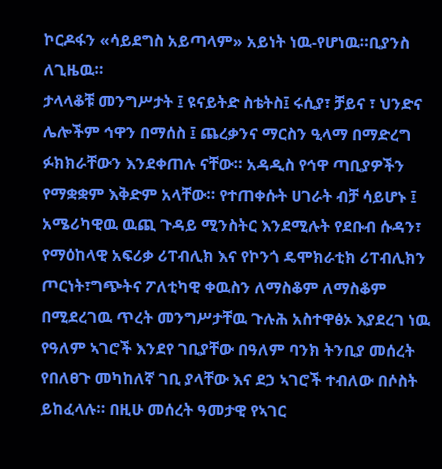ኮርዶፋን «ሳይደግስ አይጣላም» አይነት ነዉ-የሆነዉ።ቢያንስ ለጊዜዉ።
ታላላቆቹ መንግሥታት ፤ ዩናይትድ ስቴትስ፤ ሩሲያ፣ ቻይና ፣ ህንድና ሌሎችም ኅዋን በማሰስ ፤ ጨረቃንና ማርስን ዒላማ በማድረግ ፉክክራቸውን እንደቀጠሉ ናቸው። አዳዲስ የኅዋ ጣቢያዎችን የማቋቋም እቅድም አላቸው። የተጠቀሱት ሀገራት ብቻ ሳይሆኑ ፤
አሜሪካዊዉ ዉጪ ጉዳይ ሚንስትር እንደሚሉት የደቡብ ሱዳን፣ የማዕከላዊ አፍሪቃ ሪፐብሊክ እና የኮንጎ ዴሞክራቲክ ሪፐብሊክን ጦርነት፣ግጭትና ፖለቲካዊ ቀዉስን ለማስቆም ለማስቆም በሚደረገዉ ጥረት መንግሥታቸዉ ጉሉሕ አስተዋፅኦ እያደረገ ነዉ
የዓለም ኣገሮች እንደየ ገቢያቸው በዓለም ባንክ ትንቢያ መሰረት የበለፀጉ መካከለኛ ገቢ ያላቸው እና ደኃ ኣገሮች ተብለው በሶስት ይከፈላሉ። በዚሁ መሰረት ዓመታዊ የኣገር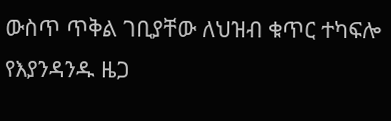ውስጥ ጥቅል ገቢያቸው ለህዝብ ቁጥር ተካፍሎ የእያንዳንዱ ዜጋ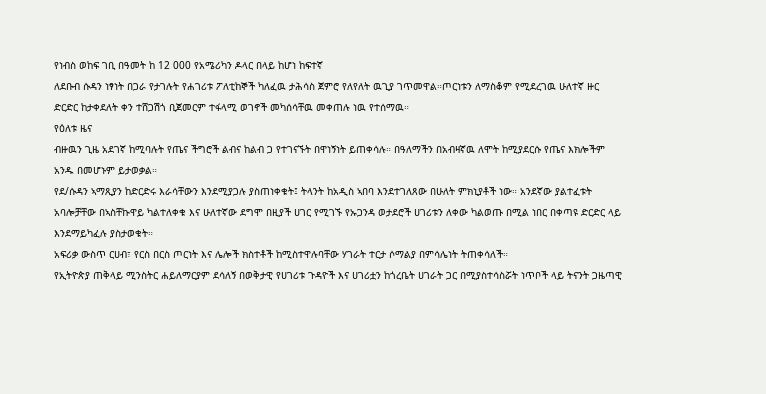የነብስ ወከፍ ገቢ በዓመት ከ 12 000 የአሜሪካን ዶላር በላይ ከሆነ ከፍተኛ
ለደቡብ ሱዳን ነፃነት በጋራ የታገሉት የሐገሪቱ ፖለቲከኞች ካለፈዉ ታሕሳስ ጀምሮ የለየለት ዉጊያ ገጥመዋል።ጦርነቱን ለማስቆም የሚደረገዉ ሁለተኛ ዙር ድርድር ከታቀደለት ቀን ተሸጋሽጎ ቢጀመርም ተፋላሚ ወገኖች መካሰሳቸዉ መቀጠሉ ነዉ የተሰማዉ።
የዕለቱ ዜና
ብዙዉን ጊዜ አደገኛ ከሚባሉት የጤና ችግሮች ልብና ከልብ ጋ የተገናኙት በዋነኝነት ይጠቀሳሉ። በዓለማችን በአብዛኛዉ ለሞት ከሚያደርሱ የጤና እክሎችም አንዱ በመሆኑም ይታወቃል።
የደ/ሱዳን ኣማጺያን ከድርድሩ እራሳቸውን እንደሚያጋሉ ያስጠነቀቁት፤ ትላንት ከአዲስ ኣበባ እንደተገለጸው በሁለት ምክኒያቶች ነው። አንደኛው ያልተፈቱት አባሎቻቸው በኣስቸኩዋይ ካልተለቀቁ እና ሁለተኛው ደግሞ በዚያች ሀገር የሚገኙ የኡጋንዳ ወታደሮች ሀገሪቱን ለቀው ካልወጡ በሚል ነበር በቀጣዩ ድርድር ላይ እንደማይካፈሉ ያስታወቁት።
አፍሪቃ ውስጥ ርሀብ፣ የርስ በርስ ጦርነት እና ሌሎች ክስተቶች ከሚስተዋሉባቸው ሃገራት ተርታ ሶማልያ በምሳሌነት ትጠቀሳለች።
የኢትዮጵያ ጠቅላይ ሚንስትር ሐይለማርያም ደሳለኝ በወቅታዊ የሀገሪቱ ጉዳዮች እና ሀገሪቷን ከጎረቤት ሀገራት ጋር በሚያስተሳስሯት ነጥቦች ላይ ትናንት ጋዜጣዊ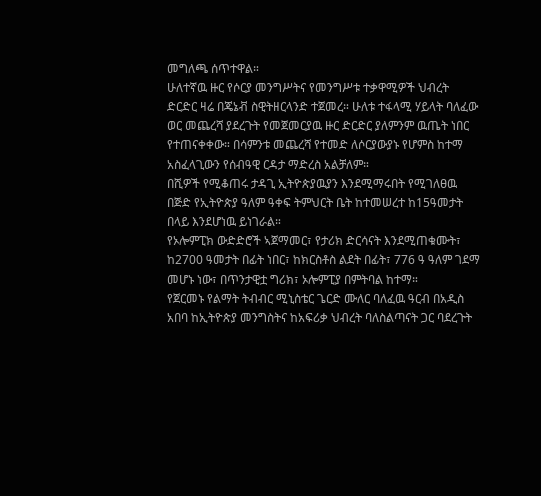መግለጫ ሰጥተዋል።
ሁለተኛዉ ዙር የሶርያ መንግሥትና የመንግሥቱ ተቃዋሚዎች ህብረት ድርድር ዛሬ በጄኔቭ ስዊትዘርላንድ ተጀመረ። ሁለቱ ተፋላሚ ሃይላት ባለፈው ወር መጨረሻ ያደረጉት የመጀመርያዉ ዙር ድርድር ያለምንም ዉጤት ነበር የተጠናቀቀው። በሳምንቱ መጨረሻ የተመድ ለሶርያውያኑ የሆምስ ከተማ አስፈላጊውን የሰብዓዊ ርዳታ ማድረስ አልቻለም።
በሺዎች የሚቆጠሩ ታዳጊ ኢትዮጵያዉያን እንደሚማሩበት የሚገለፀዉ በጅድ የኢትዮጵያ ዓለም ዓቀፍ ትምህርት ቤት ከተመሠረተ ከ15ዓመታት በላይ እንደሆነዉ ይነገራል።
የኦሎምፒክ ውድድሮች ኣጀማመር፣ የታሪክ ድርሳናት እንደሚጠቁሙት፣ ከ2700 ዓመታት በፊት ነበር፣ ከክርስቶስ ልደት በፊት፣ 776 ዓ ዓለም ገደማ መሆኑ ነው፣ በጥንታዊቷ ግሪክ፣ ኦሎምፒያ በምትባል ከተማ።
የጀርመኑ የልማት ትብብር ሚኒስቴር ጌርድ ሙለር ባለፈዉ ዓርብ በአዲስ አበባ ከኢትዮጵያ መንግስትና ከአፍሪቃ ህብረት ባለስልጣናት ጋር ባደረጉት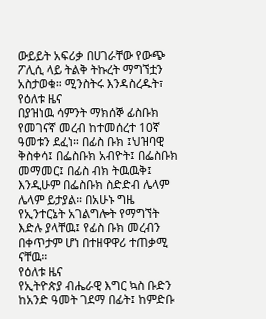ውይይት አፍሪቃ በሀገራቸው የውጭ ፖሊሲ ላይ ትልቅ ትኩረት ማግኘቷን አስታወቁ። ሚንስትሩ እንዳስረዱት፣
የዕለቱ ዜና
በያዝነዉ ሳምንት ማክሰኞ ፊስቡክ የመገናኛ መረብ ከተመሰረተ 10ኛ ዓመቱን ደፈነ። በፊስ ቡክ ፤ህዝባዊ ቅስቀሳ፤ በፌስቡክ አብዮት፤ በፌስቡክ መማመር፤ በፊስ ብክ ትዉዉቅ፤ እንዲሁም በፌስቡክ ስድድብ ሌላም ሌላም ይታያል። በአሁኑ ግዜ የኢንተርኔት አገልግሎት የማግኘት እድሉ ያላቸዉ፤ የፊስ ቡክ መረብን በቀጥታም ሆነ በተዘዋዋሪ ተጠቃሚ ናቸዉ።
የዕለቱ ዜና
የኢትዮጵያ ብሔራዊ እግር ኳስ ቡድን ከአንድ ዓመት ገደማ በፊት፤ ከምድቡ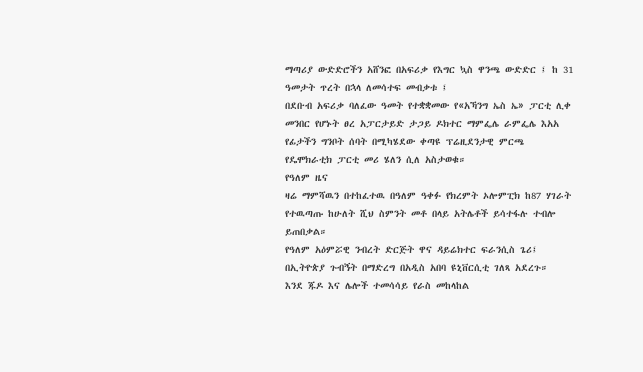ማጣሪያ ውድድሮችን አሸንፎ በአፍሪቃ የእግር ኳስ ዋንጫ ውድድር ፤ ከ 31 ዓመታት ጥረት በኋላ ለመሳተፍ መብቃቱ ፤
በደቡብ አፍሪቃ ባለፈው ዓመት የተቋቋመው የ«አኻንግ ኤስ ኤ» ፓርቲ ሊቀ መንበር የሆኑት ፀረ አፓርታይድ ታጋይ ዶክተር ማምፌሌ ራምፌሌ እአአ የፊታችን ግንቦት ሰባት በሚካሄደው ቀጣዩ ፕሬዚደንታዊ ምርጫ የዴሞክራቲክ ፓርቲ መሪ ሄለን ሲለ አስታወቁ።
የዓለም ዜና
ዛሬ ማምሻዉን በተከፈተዉ በዓለም ዓቀፉ የክረምት ኦሎምፒክ ከ87 ሃገራት የተዉጣጡ ከሁለት ሺህ ስምንት መቶ በላይ አትሌቶች ይሳተፋሉ ተብሎ ይጠበቃል።
የዓለም አዕምሯዊ ንብረት ድርጅት ዋና ዳይሬክተር ፍራንሲስ ጌሪ፤ በኢትዮጵያ ጉብኝት በማድረግ በአዲስ አበባ ዩኒቨርሲቲ ገለጻ አደረጉ።
እንደ ጁዶ እና ሌሎች ተመሳሳይ የራስ መከላከል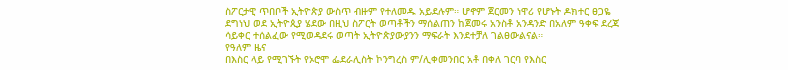ስፖርታዊ ጥበቦች ኢትዮጵያ ውስጥ ብዙም የተለመዱ አይደሉም። ሆኖም ጀርመን ነዋሪ የሆኑት ዶክተር ፀጋዬ ደግነህ ወደ ኢትዮጲያ ሄደው በዚህ ስፖርት ወጣቶችን ማሰልጠን ከጀመሩ አንስቶ አንዳንድ በአለም ዓቀፍ ደረጃ ሳይቀር ተሰልፈው የሚወዳደሩ ወጣት ኢትዮጵያውያንን ማፍራት እንደተቻለ ገልፀውልናል።
የዓለም ዜና
በእስር ላይ የሚገኙት የኦሮሞ ፌደራሊስት ኮንግረስ ም/ሊቀመንበር አቶ በቀለ ገርባ የእስር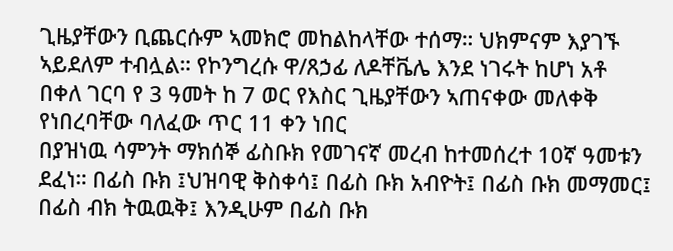ጊዜያቸውን ቢጨርሱም ኣመክሮ መከልከላቸው ተሰማ። ህክምናም እያገኙ ኣይደለም ተብሏል። የኮንግረሱ ዋ/ጸኃፊ ለዶቸቬሌ እንደ ነገሩት ከሆነ አቶ በቀለ ገርባ የ 3 ዓመት ከ 7 ወር የእስር ጊዜያቸውን ኣጠናቀው መለቀቅ የነበረባቸው ባለፈው ጥር 11 ቀን ነበር
በያዝነዉ ሳምንት ማክሰኞ ፊስቡክ የመገናኛ መረብ ከተመሰረተ 10ኛ ዓመቱን ደፈነ። በፊስ ቡክ ፤ህዝባዊ ቅስቀሳ፤ በፊስ ቡክ አብዮት፤ በፊስ ቡክ መማመር፤ በፊስ ብክ ትዉዉቅ፤ እንዲሁም በፊስ ቡክ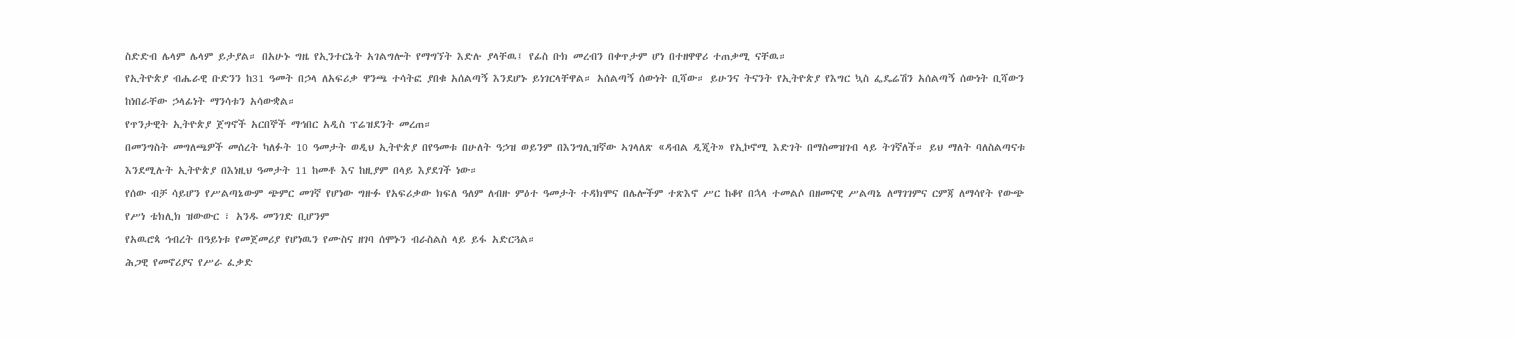ስድድብ ሌላም ሌላም ይታያል። በአሁኑ ግዜ የኢንተርኔት አገልግሎት የማግኘት እድሉ ያላቸዉ፤ የፊስ ቡክ መረብን በቀጥታም ሆነ በተዘዋዋሪ ተጠቃሚ ናቸዉ።
የኢትዮጵያ ብሔራዊ ቡድንን ከ31 ዓመት በኃላ ለአፍሪቃ ዋንጫ ተሳትፎ ያበቁ አሰልጣኝ እንደሆኑ ይነገርላቸዋል። አሰልጣኝ ሰውነት ቢሻው። ይሁንና ትናንት የኢትዮጵያ የእግር ኳስ ፌዴሬሽን አሰልጣኝ ሰውነት ቢሻውን ከነበራቸው ኃላፊነት ማንሳቱን አሳውቋል።
የጥንታዊት ኢትዮጵያ ጀግኖች አርበኞች ማኅበር አዲስ ፕሬዝደንት መረጠ።
በመንግስት መግለጫዎች መሰረት ካለፉት 10 ዓመታት ወዲህ ኢትዮጵያ በየዓመቱ በሁለት ዓኃዝ ወይንም በእንግሊዝኛው ኣገላለጽ «ዳብል ዲጂት» የኢኮኖሚ እድገት በማስመዝገብ ላይ ትገኛለች። ይህ ማለት ባለስልጣናቱ እንደሚሉት ኢትዮጵያ በእነዚህ ዓመታት 11 ከመቶ እና ከዚያም በላይ እያደገች ነው።
የሰው ብቻ ሳይሆን የሥልጣኔውም ጭምር መገኛ የሆነው ግዙፉ የአፍሪቃው ክፍለ ዓለም ለብዙ ምዕተ ዓመታት ተዳክሞና በሌሎችም ተጽእኖ ሥር ከቆየ በኋላ ተመልሶ በዘመናዊ ሥልጣኔ ለማገገምና ርምጃ ለማሳየት የውጭ የሥነ ቴክሊክ ዝውውር ፣ አንዱ መንገድ ቢሆንም
የአዉሮጳ ኅብረት በዓይነቱ የመጀመሪያ የሆነዉን የሙስና ዘገባ ሰሞኑን ብራስልስ ላይ ይፋ አድርጓል።
ሕጋዊ የመኖሪያና የሥራ ፈቃድ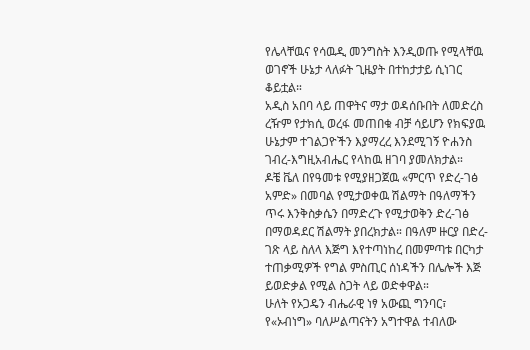የሌላቸዉና የሳዉዲ መንግስት እንዲወጡ የሚላቸዉ ወገኖች ሁኔታ ላለፉት ጊዜያት በተከታታይ ሲነገር ቆይቷል።
አዲስ አበባ ላይ ጠዋትና ማታ ወዳሰቡበት ለመድረስ ረዥም የታክሲ ወረፋ መጠበቁ ብቻ ሳይሆን የክፍያዉ ሁኔታም ተገልጋዮችን እያማረረ እንደሚገኝ ዮሐንስ ገብረ-እግዚአብሔር የላከዉ ዘገባ ያመለክታል።
ዶቼ ቬለ በየዓመቱ የሚያዘጋጀዉ «ምርጥ የድረ-ገፅ አምድ» በመባል የሚታወቀዉ ሽልማት በዓለማችን ጥሩ እንቅስቃሴን በማድረጉ የሚታወቅን ድረ-ገፅ በማወዳደር ሽልማት ያበረክታል። በዓለም ዙርያ በድረ-ገጽ ላይ ስለላ እጅግ እየተጣነከረ በመምጣቱ በርካታ ተጠቃሚዎች የግል ምስጢር ሰነዳችን በሌሎች እጅ ይወድቃል የሚል ስጋት ላይ ወድቀዋል።
ሁለት የኦጋዴን ብሔራዊ ነፃ አውጪ ግንባር፣ የ«ኦብነግ» ባለሥልጣናትን አግተዋል ተብለው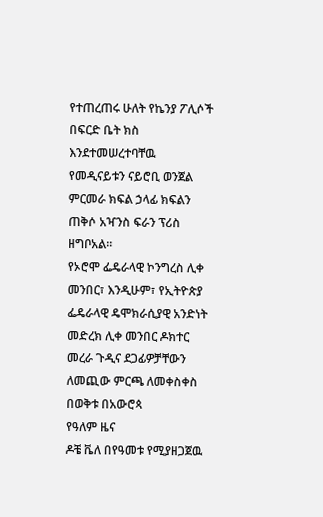የተጠረጠሩ ሁለት የኬንያ ፖሊሶች በፍርድ ቤት ክስ እንደተመሠረተባቸዉ የመዲናይቱን ናይሮቢ ወንጀል ምርመራ ክፍል ኃላፊ ክፍልን ጠቅሶ አዣንስ ፍራን ፕሪስ ዘግቦአል።
የኦሮሞ ፌዴራላዊ ኮንግረስ ሊቀ መንበር፣ እንዲሁም፣ የኢትዮጵያ ፌዴራላዊ ዴሞክራሲያዊ አንድነት መድረክ ሊቀ መንበር ዶክተር መረራ ጉዲና ደጋፊዎቻቸውን ለመጪው ምርጫ ለመቀስቀስ በወቅቱ በአውሮጳ
የዓለም ዜና
ዶቼ ቬለ በየዓመቱ የሚያዘጋጀዉ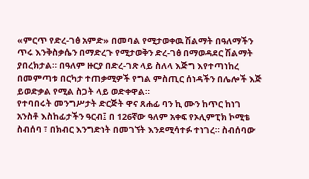«ምርጥ የድረ-ገፅ አምድ» በመባል የሚታወቀዉ ሽልማት በዓለማችን ጥሩ እንቅስቃሴን በማድረጉ የሚታወቅን ድረ-ገፅ በማወዳደር ሽልማት ያበረክታል። በዓለም ዙርያ በድረ-ገጽ ላይ ስለላ እጅግ እየተጣነከረ በመምጣቱ በርካታ ተጠቃሚዎች የግል ምስጢር ሰነዳችን በሌሎች እጅ ይወድቃል የሚል ስጋት ላይ ወድቀዋል።
የተባበሩት መንግሥታት ድርጅት ዋና ጸሐፊ ባን ኪ ሙን ከጥር ከነገ አንስቶ እስከፊታችን ዓርብ፤ በ 126ኛው ዓለም አቀፍ የኦሊምፒክ ኮሚቴ ስብሰባ ፣ በክብር እንግድነት በመገኘት እንደሚሳተፉ ተነገረ። ስብሰባው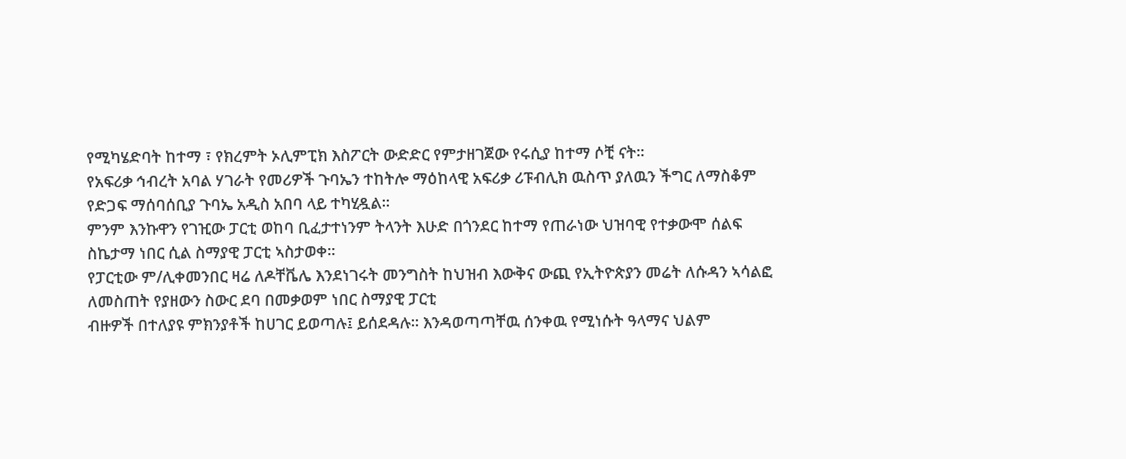የሚካሄድባት ከተማ ፣ የክረምት ኦሊምፒክ እስፖርት ውድድር የምታዘገጀው የሩሲያ ከተማ ሶቺ ናት።
የአፍሪቃ ኅብረት አባል ሃገራት የመሪዎች ጉባኤን ተከትሎ ማዕከላዊ አፍሪቃ ሪፑብሊክ ዉስጥ ያለዉን ችግር ለማስቆም የድጋፍ ማሰባሰቢያ ጉባኤ አዲስ አበባ ላይ ተካሂዷል።
ምንም እንኩዋን የገዢው ፓርቲ ወከባ ቢፈታተነንም ትላንት እሁድ በጎንደር ከተማ የጠራነው ህዝባዊ የተቃውሞ ሰልፍ ስኬታማ ነበር ሲል ስማያዊ ፓርቲ ኣስታወቀ።
የፓርቲው ም/ሊቀመንበር ዛሬ ለዶቸቬሌ እንደነገሩት መንግስት ከህዝብ እውቅና ውጪ የኢትዮጵያን መሬት ለሱዳን ኣሳልፎ ለመስጠት የያዘውን ስውር ደባ በመቃወም ነበር ስማያዊ ፓርቲ
ብዙዎች በተለያዩ ምክንያቶች ከሀገር ይወጣሉ፤ ይሰደዳሉ። እንዳወጣጣቸዉ ሰንቀዉ የሚነሱት ዓላማና ህልም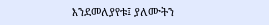እንደመለያየቱ፤ ያለሙትን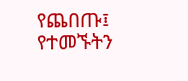የጨበጡ፤ የተመኙትን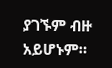ያገኙም ብዙ አይሆኑም።